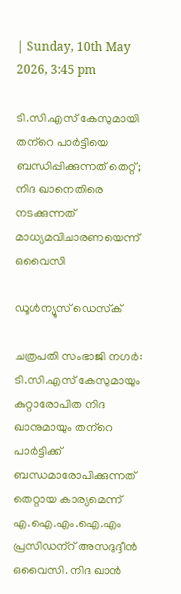| Sunday, 10th May 2026, 3:45 pm

ടി.സി.എസ് കേസുമായി തന്‌റെ പാര്‍ട്ടിയെ ബന്ധിപ്പിക്കുന്നത് തെറ്റ്; നിദ ഖാനെതിരെ നടക്കുന്നത് മാധ്യമവിചാരണയെന്ന് ഒവൈസി

ഡൂള്‍ന്യൂസ് ഡെസ്‌ക്

ചത്രപതി സംഭാജി നഗര്‍: ടി.സി.എസ് കേസുമായും കുറ്റാരോപിത നിദ ഖാനുമായും തന്‌റെ പാര്‍ട്ടിക്ക് ബന്ധമാരോപിക്കുന്നത് തെറ്റായ കാര്യമെന്ന് എ.ഐ.എം.ഐ.എം പ്രസിഡന്‌റ് അസദുദ്ദീന്‍ ഒവൈസി. നിദ ഖാന്‍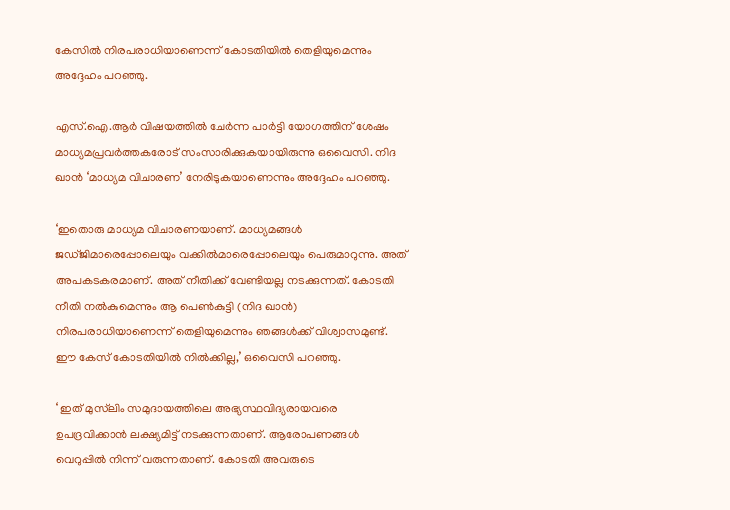കേസില്‍ നിരപരാധിയാണെന്ന് കോടതിയില്‍ തെളിയുമെന്നും അദ്ദേഹം പറഞ്ഞു.

എസ്.ഐ.ആര്‍ വിഷയത്തില്‍ ചേര്‍ന്ന പാര്‍ട്ടി യോഗത്തിന് ശേഷം മാധ്യമപ്രവര്‍ത്തകരോട് സംസാരിക്കുകയായിരുന്നു ഒവൈസി. നിദ ഖാന്‍ ‘മാധ്യമ വിചാരണ’ നേരിടുകയാണെന്നും അദ്ദേഹം പറഞ്ഞു.

‘ഇതൊരു മാധ്യമ വിചാരണയാണ്. മാധ്യമങ്ങള്‍ ജഡ്ജിമാരെപ്പോലെയും വക്കില്‍മാരെപ്പോലെയും പെരുമാറുന്നു. അത് അപകടകരമാണ്. അത് നീതിക്ക് വേണ്ടിയല്ല നടക്കുന്നത്. കോടതി നീതി നല്‍കുമെന്നും ആ പെണ്‍കുട്ടി (നിദ ഖാന്‍) നിരപരാധിയാണെന്ന് തെളിയുമെന്നും ഞങ്ങള്‍ക്ക് വിശ്വാസമുണ്ട്. ഈ കേസ് കോടതിയില്‍ നില്‍ക്കില്ല,’ ഒവൈസി പറഞ്ഞു.

‘ ഇത് മുസ്‌ലിം സമുദായത്തിലെ അഭ്യസ്ഥവിദ്യരായവരെ ഉപദ്രവിക്കാന്‍ ലക്ഷ്യമിട്ട് നടക്കുന്നതാണ്. ആരോപണങ്ങള്‍ വെറുപ്പില്‍ നിന്ന് വരുന്നതാണ്. കോടതി അവരുടെ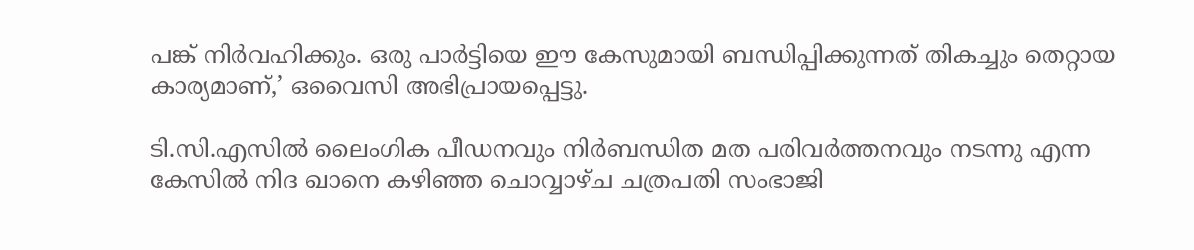പങ്ക് നിര്‍വഹിക്കും. ഒരു പാര്‍ട്ടിയെ ഈ കേസുമായി ബന്ധിപ്പിക്കുന്നത് തികച്ചും തെറ്റായ കാര്യമാണ്,’ ഒവൈസി അഭിപ്രായപ്പെട്ടു.

ടി.സി.എസില്‍ ലൈംഗിക പീഡനവും നിര്‍ബന്ധിത മത പരിവര്‍ത്തനവും നടന്നു എന്ന കേസില്‍ നിദ ഖാനെ കഴിഞ്ഞ ചൊവ്വാഴ്ച ചത്രപതി സംഭാജി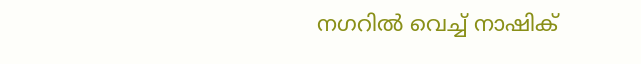നഗറില്‍ വെച്ച് നാഷിക്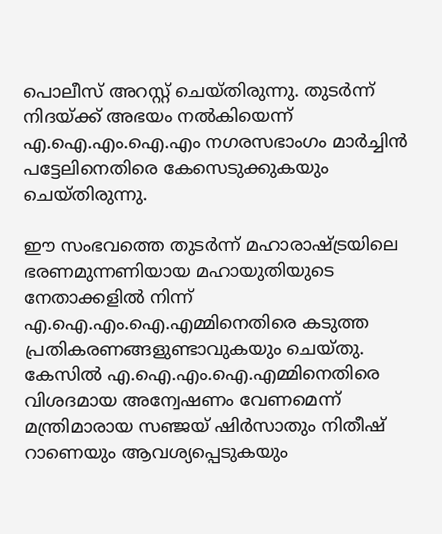പൊലീസ് അറസ്റ്റ് ചെയ്തിരുന്നു. തുടര്‍ന്ന് നിദയ്ക്ക് അഭയം നല്‍കിയെന്ന് എ.ഐ.എം.ഐ.എം നഗരസഭാംഗം മാര്‍ച്ചിന്‍ പട്ടേലിനെതിരെ കേസെടുക്കുകയും ചെയ്തിരുന്നു.

ഈ സംഭവത്തെ തുടര്‍ന്ന് മഹാരാഷ്ട്രയിലെ ഭരണമുന്നണിയായ മഹായുതിയുടെ നേതാക്കളില്‍ നിന്ന് എ.ഐ.എം.ഐ.എമ്മിനെതിരെ കടുത്ത പ്രതികരണങ്ങളുണ്ടാവുകയും ചെയ്തു. കേസില്‍ എ.ഐ.എം.ഐ.എമ്മിനെതിരെ വിശദമായ അന്വേഷണം വേണമെന്ന് മന്ത്രിമാരായ സഞ്ജയ് ഷിര്‍സാതും നിതീഷ് റാണെയും ആവശ്യപ്പെടുകയും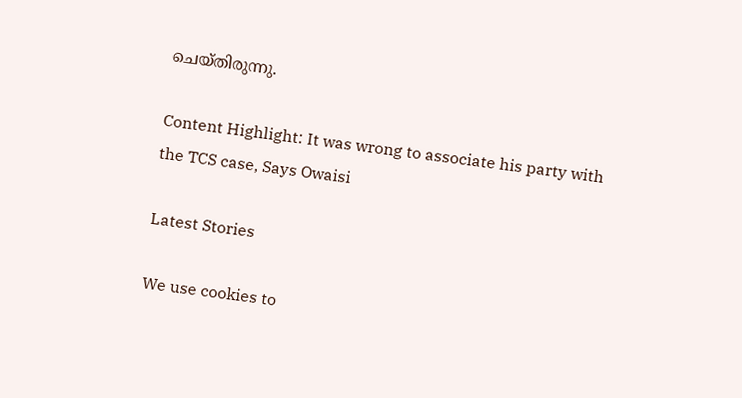ചെയ്തിരുന്നു.

Content Highlight: It was wrong to associate his party with the TCS case, Says Owaisi

Latest Stories

We use cookies to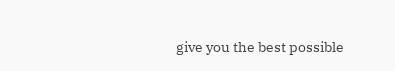give you the best possible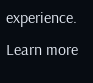experience. Learn more